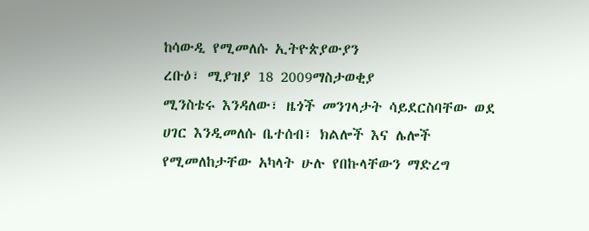ከሳውዲ የሚመለሱ ኢትዮጵያውያን
ረቡዕ፣ ሚያዝያ 18 2009ማስታወቂያ
ሚንስቴሩ እንዳለው፣ ዜጎች መንገላታት ሳይደርስባቸው ወደ ሀገር እንዲመለሱ ቤተሰብ፣ ክልሎች እና ሌሎች የሚመለከታቸው አካላት ሁሉ የበኩላቸውን ማድረግ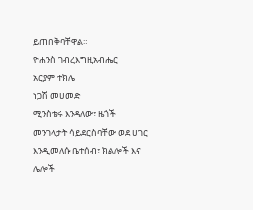ይጠበቅባቸዋል።
ዮሐንስ ገብረእግዚአብሔር
አርያም ተክሌ
ነጋሽ መሀመድ
ሚንስቴሩ እንዳለው፣ ዜጎች መንገላታት ሳይደርስባቸው ወደ ሀገር እንዲመለሱ ቤተሰብ፣ ክልሎች እና ሌሎች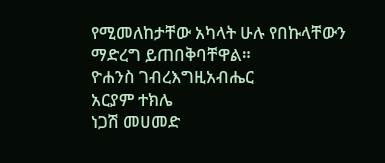የሚመለከታቸው አካላት ሁሉ የበኩላቸውን ማድረግ ይጠበቅባቸዋል።
ዮሐንስ ገብረእግዚአብሔር
አርያም ተክሌ
ነጋሽ መሀመድ